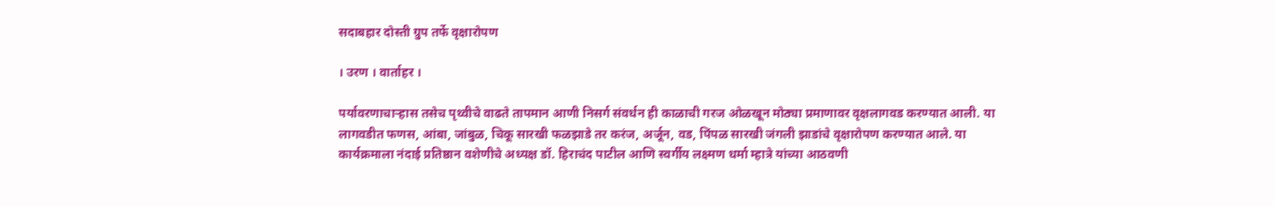सदाबहार दोस्ती ग्रुप तर्फे वृक्षारोपण

। उरण । वार्ताहर ।

पर्यावरणाचार्‍हास तसेच पृथ्वीचे वाढते तापमान आणी निसर्ग संवर्धन ही काळाची गरज ओळखून मोठ्या प्रमाणावर वृक्षलागवड करण्यात आली. या लागवडीत फणस, आंबा, जांबुळ, चिकू सारखी फळझाडे तर करंज, अर्जून, वड, पिंपळ सारखी जंगली झाडांचे वृक्षारोपण करण्यात आले. या कार्यक्रमाला नंदाई प्रतिष्ठान वशेणीचे अध्यक्ष डॉ. हिराचंद पाटील आणि स्वर्गीय लक्ष्मण धर्मा म्हात्रे यांच्या आठवणी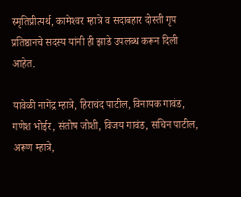स्मृतिप्रीत्यर्थ, कामेश्‍वर म्हात्रे व सदाबहार दोस्ती गृप प्रतिष्ठानचे सदस्य यांनी ही झाडे उपलब्ध करून दिली आहेत.

यावेळी नागेंद्र म्हात्रे, हिराचंद पाटील, विनायक गावंड, गणेश भोईर, संतोष जोशी, विजय गावंड, सचिन पाटील, अरूण म्हात्रे,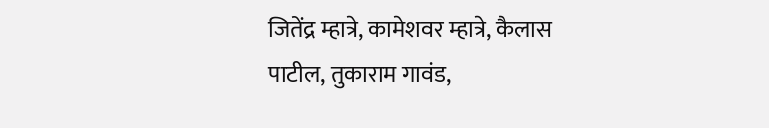जितेंद्र म्हात्रे, कामेशवर म्हात्रे, कैलास पाटील, तुकाराम गावंड,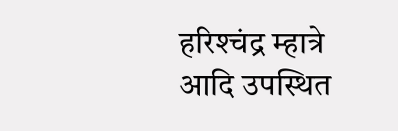हरिश्‍चंद्र म्हात्रे आदि उपस्थित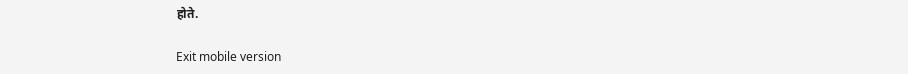होते.

Exit mobile version